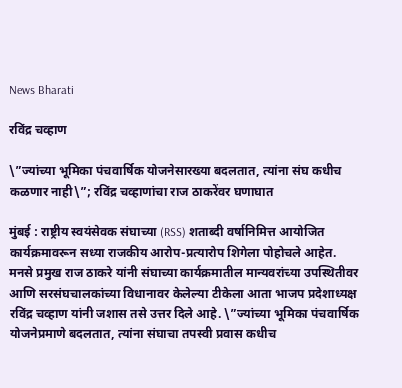News Bharati

रविंद्र चव्हाण

\”ज्यांच्या भूमिका पंचवार्षिक योजनेसारख्या बदलतात, त्यांना संघ कधीच कळणार नाही\”; रविंद्र चव्हाणांचा राज ठाकरेंवर घणाघात

मुंबई : राष्ट्रीय स्वयंसेवक संघाच्या (RSS) शताब्दी वर्षानिमित्त आयोजित कार्यक्रमावरून सध्या राजकीय आरोप-प्रत्यारोप शिगेला पोहोचले आहेत. मनसे प्रमुख राज ठाकरे यांनी संघाच्या कार्यक्रमातील मान्यवरांच्या उपस्थितीवर आणि सरसंघचालकांच्या विधानावर केलेल्या टीकेला आता भाजप प्रदेशाध्यक्ष रविंद्र चव्हाण यांनी जशास तसे उत्तर दिले आहे. \”ज्यांच्या भूमिका पंचवार्षिक योजनेप्रमाणे बदलतात, त्यांना संघाचा तपस्वी प्रवास कधीच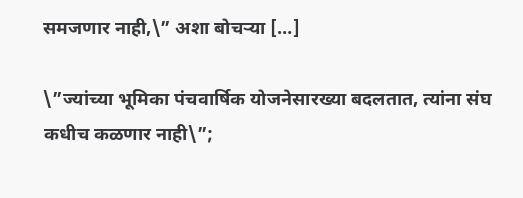समजणार नाही,\” अशा बोचऱ्या […]

\”ज्यांच्या भूमिका पंचवार्षिक योजनेसारख्या बदलतात, त्यांना संघ कधीच कळणार नाही\”;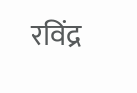रविंद्र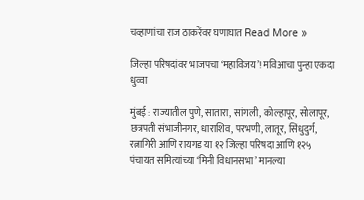चव्हाणांचा राज ठाकरेंवर घणाघात Read More »

जिल्हा परिषदांवर भाजपचा ‘महाविजय’! मविआचा पुन्हा एकदा धुव्वा

मुंबई : राज्यातील पुणे, सातारा, सांगली, कोल्हापूर, सोलापूर, छत्रपती संभाजीनगर, धाराशिव, परभणी, लातूर, सिंधुदुर्ग, रत्नागिरी आणि रायगड या १२ जिल्हा परिषदा आणि १२५ पंचायत समित्यांच्या ‘मिनी विधानसभा’ मानल्या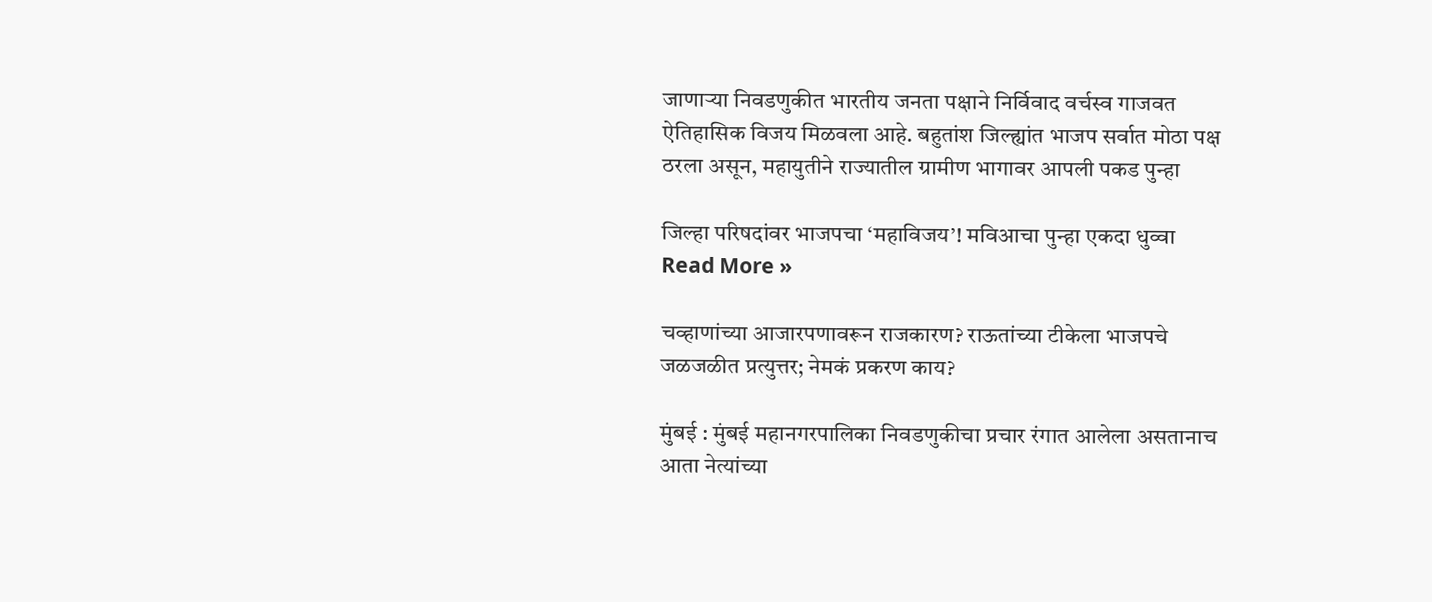जाणाऱ्या निवडणुकीत भारतीय जनता पक्षाने निर्विवाद वर्चस्व गाजवत ऐतिहासिक विजय मिळवला आहे. बहुतांश जिल्ह्यांत भाजप सर्वात मोठा पक्ष ठरला असून, महायुतीने राज्यातील ग्रामीण भागावर आपली पकड पुन्हा

जिल्हा परिषदांवर भाजपचा ‘महाविजय’! मविआचा पुन्हा एकदा धुव्वा Read More »

चव्हाणांच्या आजारपणावरून राजकारण? राऊतांच्या टीकेला भाजपचे जळजळीत प्रत्युत्तर; नेमकं प्रकरण काय?

मुंबई : मुंबई महानगरपालिका निवडणुकीचा प्रचार रंगात आलेला असतानाच आता नेत्यांच्या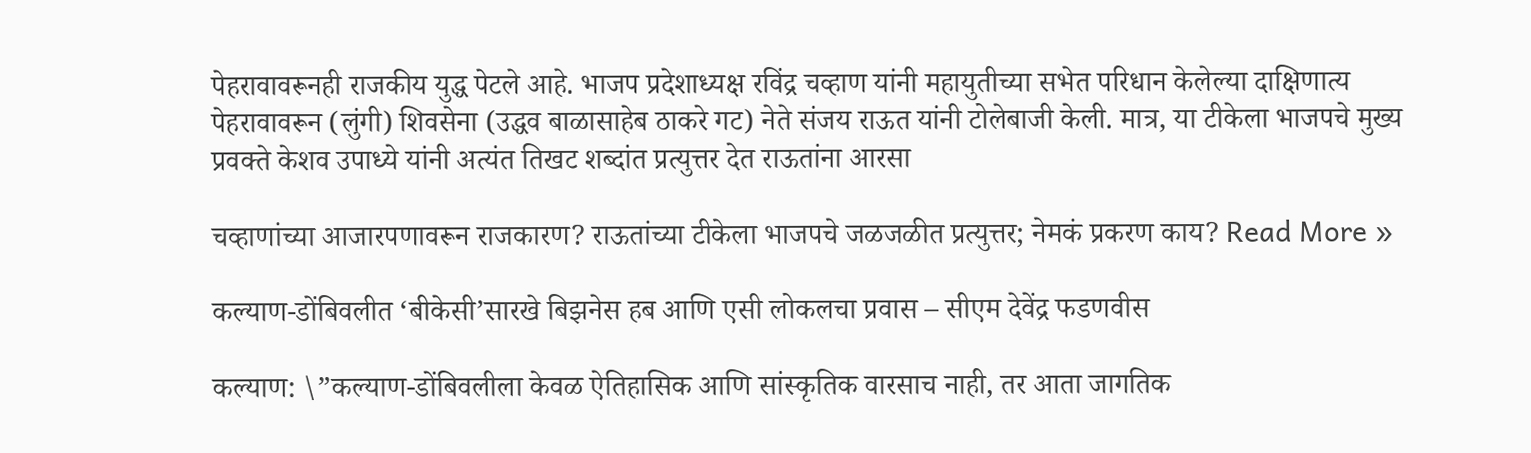पेहरावावरूनही राजकीय युद्ध पेटले आहे. भाजप प्रदेशाध्यक्ष रविंद्र चव्हाण यांनी महायुतीच्या सभेत परिधान केलेल्या दाक्षिणात्य पेहरावावरून (लुंगी) शिवसेना (उद्धव बाळासाहेब ठाकरे गट) नेते संजय राऊत यांनी टोलेबाजी केली. मात्र, या टीकेला भाजपचे मुख्य प्रवक्ते केशव उपाध्ये यांनी अत्यंत तिखट शब्दांत प्रत्युत्तर देत राऊतांना आरसा

चव्हाणांच्या आजारपणावरून राजकारण? राऊतांच्या टीकेला भाजपचे जळजळीत प्रत्युत्तर; नेमकं प्रकरण काय? Read More »

कल्याण-डोंबिवलीत ‘बीकेसी’सारखे बिझनेस हब आणि एसी लोकलचा प्रवास – सीएम देवेंद्र फडणवीस

कल्याण: \”कल्याण-डोंबिवलीला केवळ ऐतिहासिक आणि सांस्कृतिक वारसाच नाही, तर आता जागतिक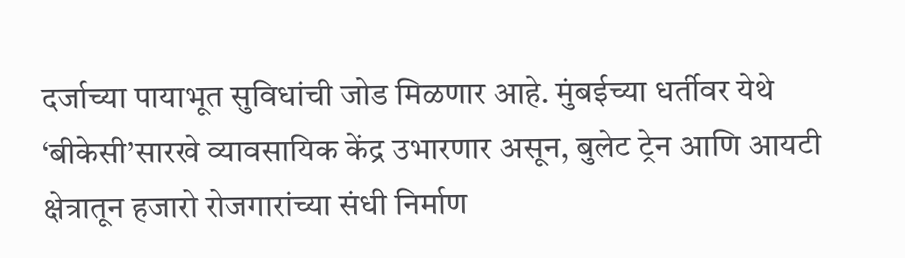दर्जाच्या पायाभूत सुविधांची जोड मिळणार आहे. मुंबईच्या धर्तीवर येथे ‘बीकेसी’सारखे व्यावसायिक केंद्र उभारणार असून, बुलेट ट्रेन आणि आयटी क्षेत्रातून हजारो रोजगारांच्या संधी निर्माण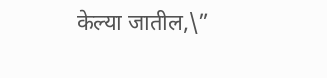केल्या जातील,\”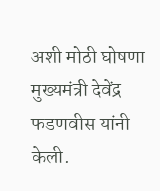अशी मोठी घोषणा मुख्यमंत्री देवेंद्र फडणवीस यांनी केली.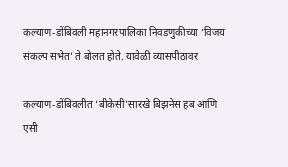कल्याण-डोंबिवली महानगरपालिका निवडणुकीच्या ‘विजय संकल्प सभेत’ ते बोलत होते. यावेळी व्यासपीठावर

कल्याण-डोंबिवलीत ‘बीकेसी’सारखे बिझनेस हब आणि एसी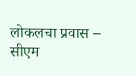लोकलचा प्रवास – सीएम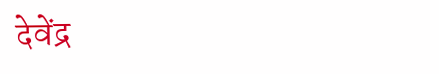देवेंद्र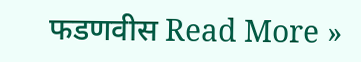फडणवीस Read More »